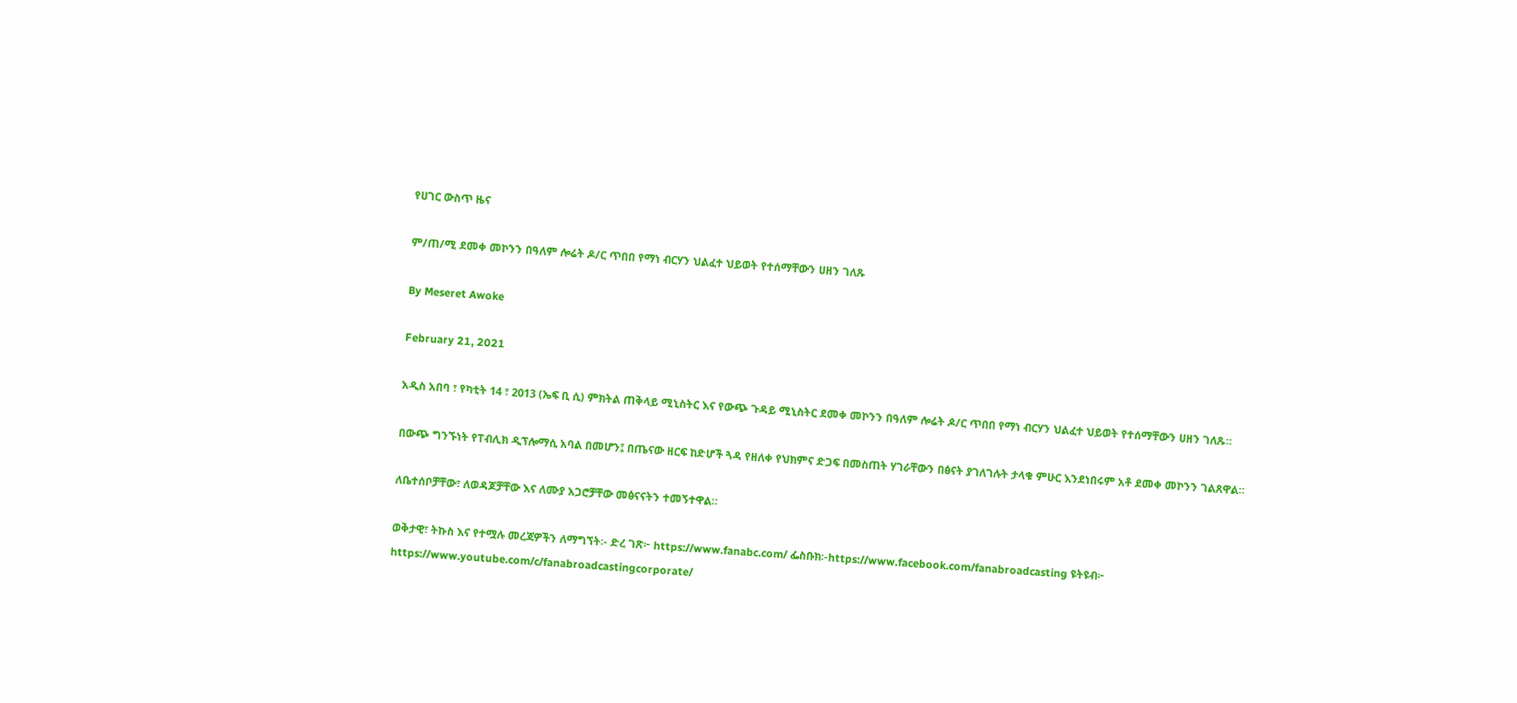የሀገር ውስጥ ዜና

ም/ጠ/ሚ ደመቀ መኮንን በዓለም ሎሬት ዶ/ር ጥበበ የማነ ብርሃን ህልፈተ ህይወት የተሰማቸውን ሀዘን ገለጹ

By Meseret Awoke

February 21, 2021

አዲስ አበባ ፣ የካቲት 14 ፣ 2013 (ኤፍ ቢ ሲ) ምክትል ጠቅላይ ሚኒስትር እና የውጭ ጉዳይ ሚኒስትር ደመቀ መኮንን በዓለም ሎሬት ዶ/ር ጥበበ የማነ ብርሃን ህልፈተ ህይወት የተሰማቸውን ሀዘን ገለጹ።

በውጭ ግንኙነት የፐብሊክ ዲፕሎማሲ አባል በመሆን፤ በጤናው ዘርፍ ከድሆች ጓዳ የዘለቀ የህክምና ድጋፍ በመስጠት ሃገራቸውን በፅናት ያገለገሉት ታላቁ ምሁር እንደነበሩም አቶ ደመቀ መኮንን ገልጸዋል።

ለቤተሰቦቻቸው፣ ለወዳጆቻቸው እና ለሙያ አጋሮቻቸው መፅናናትን ተመኝተዋል።

ወቅታዊ፣ ትኩስ እና የተሟሉ መረጃዎችን ለማግኘት፡- ድረ ገጽ፦ https://www.fanabc.com/ ፌስቡክ፡-https://www.facebook.com/fanabroadcasting ዩትዩብ፦ https://www.youtube.com/c/fanabroadcastingcorporate/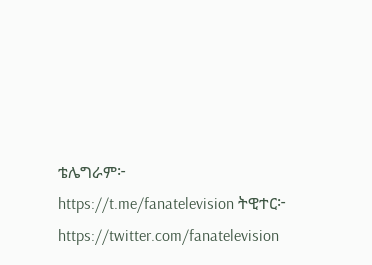ቴሌግራም፦ https://t.me/fanatelevision ትዊተር፦ https://twitter.com/fanatelevision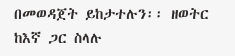በመወዳጀት ይከታተሉን፡፡ ዘወትር ከእኛ ጋር ስላሉ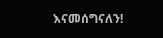እናመሰግናለን!